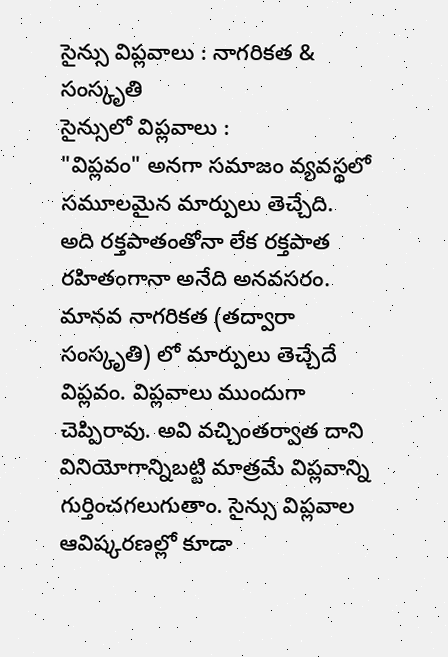సైన్సు విప్లవాలు : నాగరికత & సంస్కృతి
సైన్సులో విప్లవాలు :
"విప్లవం" అనగా సమాజం వ్యవస్థలో సమూలమైన మార్పులు తెచ్చేది. అది రక్తపాతంతోనా లేక రక్తపాత రహితంగానా అనేది అనవసరం. మానవ నాగరికత (తద్వారా సంస్కృతి) లో మార్పులు తెచ్చేదే విప్లవం. విప్లవాలు ముందుగా చెప్పిరావు. అవి వచ్చింతర్వాత దాని వినియోగాన్నిబట్టి మాత్రమే విప్లవాన్ని గుర్తించగలుగుతాం. సైన్సు విప్లవాల ఆవిష్కరణల్లో కూడా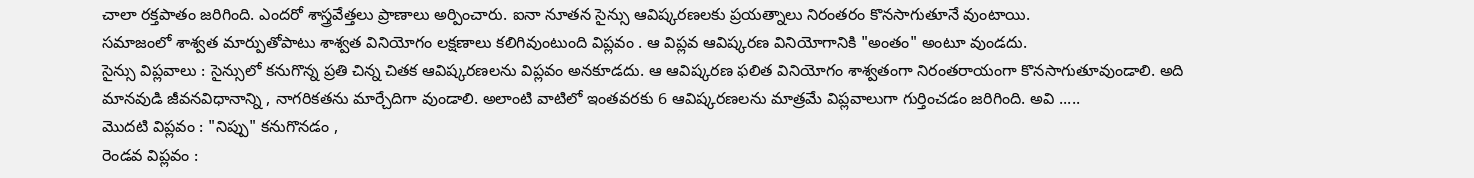చాలా రక్తపాతం జరిగింది. ఎందరో శాస్త్రవేత్తలు ప్రాణాలు అర్పించారు. ఐనా నూతన సైన్సు ఆవిష్కరణలకు ప్రయత్నాలు నిరంతరం కొనసాగుతూనే వుంటాయి.
సమాజంలో శాశ్వత మార్పుతోపాటు శాశ్వత వినియోగం లక్షణాలు కలిగివుంటుంది విప్లవం . ఆ విప్లవ ఆవిష్కరణ వినియోగానికి "అంతం" అంటూ వుండదు.
సైన్సు విప్లవాలు : సైన్సులో కనుగొన్న ప్రతి చిన్న చితక ఆవిష్కరణలను విప్లవం అనకూడదు. ఆ ఆవిష్కరణ ఫలిత వినియోగం శాశ్వతంగా నిరంతరాయంగా కొనసాగుతూవుండాలి. అది మానవుడి జీవనవిధానాన్ని , నాగరికతను మార్చేదిగా వుండాలి. అలాంటి వాటిలో ఇంతవరకు 6 ఆవిష్కరణలను మాత్రమే విప్లవాలుగా గుర్తించడం జరిగింది. అవి .....
మొదటి విప్లవం : "నిప్పు" కనుగొనడం ,
రెండవ విప్లవం :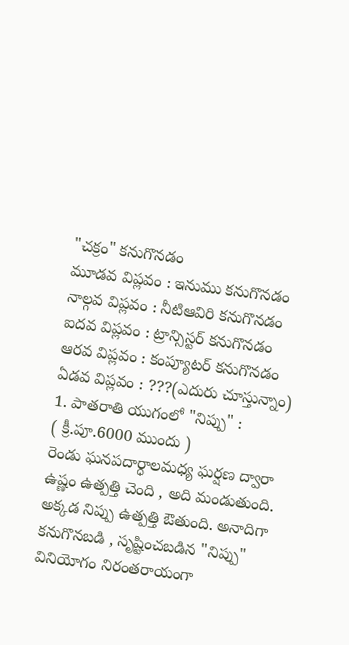"చక్రం" కనుగొనడం
మూడవ విప్లవం : ఇనుము కనుగొనడం
నాల్గవ విప్లవం : నీటిఆవిరి కనుగొనడం
ఐదవ విప్లవం : ట్రాన్సిస్టర్ కనుగొనడం
ఆరవ విప్లవం : కంప్యూటర్ కనుగొనడం
ఏడవ విప్లవం : ???(ఎదురు చూస్తున్నాం)
1. పాతరాతి యుగంలో "నిప్పు" :
( క్రీ.పూ.6000 ముందు )
రెండు ఘనపదార్ధాలమధ్య ఘర్షణ ద్వారా ఉష్ణం ఉత్పత్తి చెంది , అది మండుతుంది. అక్కడ నిప్పు ఉత్పత్తి ఔతుంది. అనాదిగా కనుగొనబడి , సృష్టించబడిన "నిప్పు" వినియోగం నిరంతరాయంగా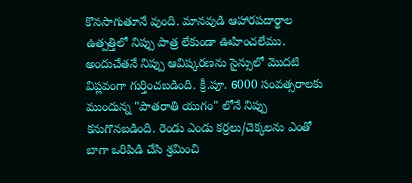కొనసాగుతూనే వుంది. మానవుడి ఆహారపదార్థాల ఉత్పత్తిలో నిప్పు పాత్ర లేకుండా ఊహించలేము. అందుచేతనే నిప్పు ఆవిష్కరణను సైన్సులో మొదటి విప్లవంగా గుర్తించబడింది. క్రీ.పూ. 6000 సంవత్సరాలకు ముందున్న "పాతరాతి యుగం" లోనే నిప్పు కనుగొనబడింది. రెండు ఎండు కర్రలు/చెక్కలను ఎంతో బాగా ఒరిపిడి చేసి శ్రమించి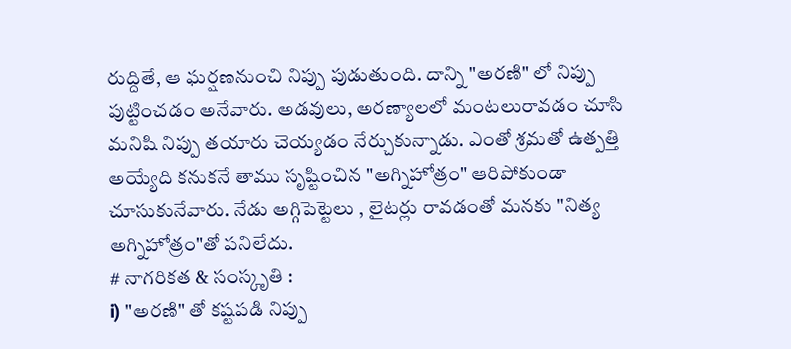రుద్దితే, ఆ ఘర్షణనుంచి నిప్పు పుడుతుంది. దాన్ని "అరణి" లో నిప్పు పుట్టించడం అనేవారు. అడవులు, అరణ్యాలలో మంటలురావడం చూసి మనిషి నిప్పు తయారు చెయ్యడం నేర్చుకున్నాడు. ఎంతో శ్రమతో ఉత్పత్తి అయ్యేది కనుకనే తాము సృష్టించిన "అగ్నిహోత్రం" ఆరిపోకుండా చూసుకునేవారు. నేడు అగ్గిపెట్టెలు , లైటర్లు రావడంతో మనకు "నిత్య అగ్నిహోత్రం"తో పనిలేదు.
# నాగరికత & సంస్కృతి :
i) "అరణి" తో కష్టపడి నిప్పు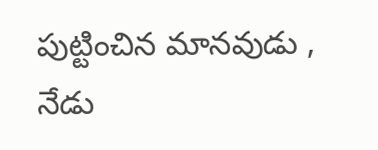పుట్టించిన మానవుడు , నేడు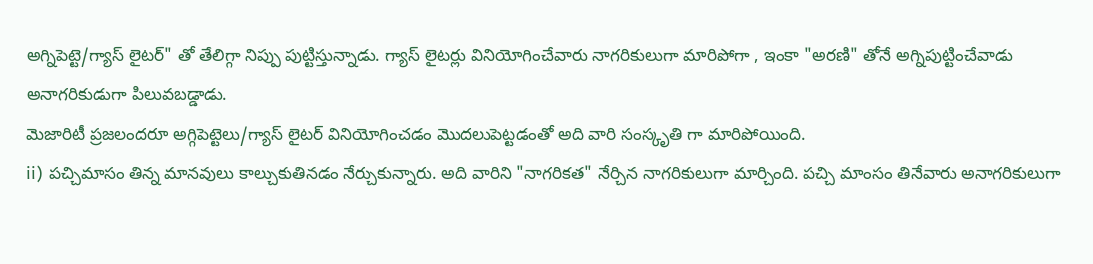అగ్నిపెట్టె/గ్యాస్ లైటర్" తో తేలిగ్గా నిప్పు పుట్టిస్తున్నాడు. గ్యాస్ లైటర్లు వినియోగించేవారు నాగరికులుగా మారిపోగా , ఇంకా "అరణి" తోనే అగ్నిపుట్టించేవాడు అనాగరికుడుగా పిలువబడ్డాడు.
మెజారిటీ ప్రజలందరూ అగ్గిపెట్టెలు/గ్యాస్ లైటర్ వినియోగించడం మొదలుపెట్టడంతో అది వారి సంస్కృతి గా మారిపోయింది.
ii) పచ్చిమాసం తిన్న మానవులు కాల్చుకుతినడం నేర్చుకున్నారు. అది వారిని "నాగరికత" నేర్చిన నాగరికులుగా మార్చింది. పచ్చి మాంసం తినేవారు అనాగరికులుగా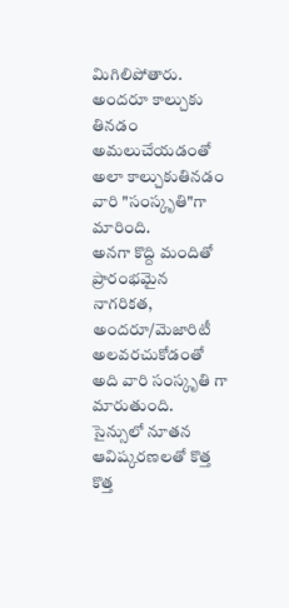మిగిలిపోతారు. అందరూ కాల్చుకు తినడం అమలుచేయడంతో అలా కాల్చుకుతినడం వారి "సంస్కృతి"గా మారింది.
అనగా కొద్ది మందితో ప్రారంభమైన నాగరికత, అందరూ/మెజారిటీ అలవరచుకోడంతో అది వారి సంస్కృతి గా మారుతుంది. సైన్సులో నూతన ఆవిష్కరణలతో కొత్త కొత్త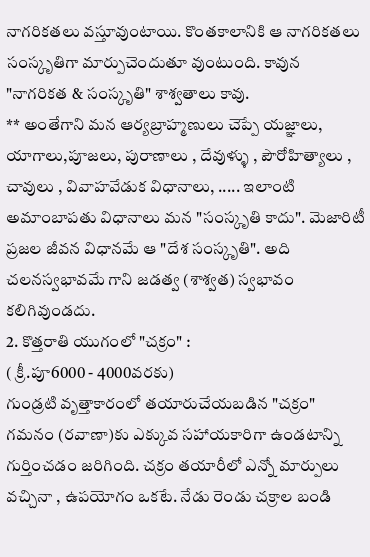నాగరికతలు వస్తూవుంటాయి. కొంతకాలానికి ఆ నాగరికతలు సంస్కృతిగా మార్పుచెందుతూ వుంటుంది. కావున "నాగరికత & సంస్కృతి" శాశ్వతాలు కావు.
** అంతేగాని మన ఆర్యబ్రాహ్మణులు చెప్పే యజ్ఞాలు, యాగాలు,పూజలు, పురాణాలు , దేవుళ్ళు , పౌరోహిత్యాలు , చావులు , వివాహవేడుక విధానాలు, ..... ఇలాంటి అమాంబాపతు విధానాలు మన "సంస్కృతి కాదు". మెజారిటీ ప్రజల జీవన విధానమే ఆ "దేశ సంస్కృతి". అది చలనస్వభావమే గాని జడత్వ (శాశ్వత) స్వభావం కలిగివుండదు.
2. కొత్తరాతి యుగంలో "చక్రం" :
( క్రీ.పూ6000 - 4000వరకు)
గుండ్రటి వృత్తాకారంలో తయారుచేయబడిన "చక్రం" గమనం (రవాణా)కు ఎక్కువ సహాయకారిగా ఉండటాన్ని గుర్తించడం జరిగింది. చక్రం తయారీలో ఎన్నో మార్పులు వచ్చినా , ఉపయోగం ఒకటే. నేడు రెండు చక్రాల బండి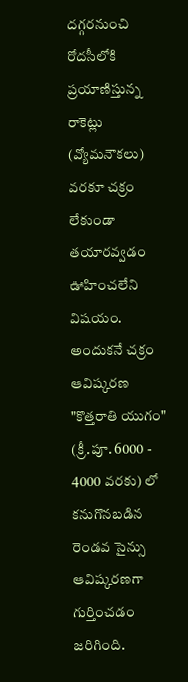దగ్గరనుంచి రోదసీలోకి ప్రయాణిస్తున్న రాకెట్లు (వ్యోమనౌకలు) వరకూ చక్రం లేకుండా తయారవ్వడం ఊహించలేని విషయం. అందుకనే చక్రం ఆవిష్కరణ "కొత్తరాతి యుగం" (క్రీ.పూ. 6000 - 4000 వరకు) లో కనుగొనబడిన రెండవ సైన్సు ఆవిష్కరణగా గుర్తించడం జరిగింది.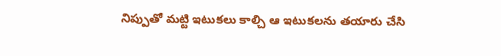నిప్పుతో మట్టి ఇటుకలు కాల్చి ఆ ఇటుకలను తయారు చేసి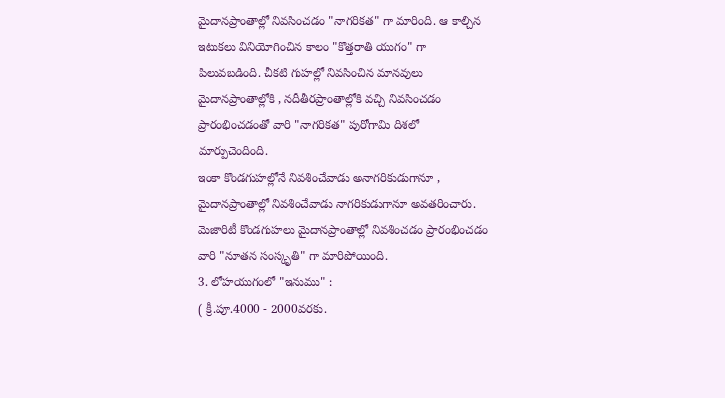మైదానప్రాంతాల్లో నివసించడం "నాగరికత" గా మారింది. ఆ కాల్చిన ఇటుకలు వినియోగించిన కాలం "కొత్తరాతి యుగం" గా పిలువబడింది. చీకటి గుహల్లో నివసించిన మానవులు మైదానప్రాంతాల్లోకి , నదీతీరప్రాంతాల్లోకి వచ్చి నివసించడం ప్రారంభించడంతో వారి "నాగరికత" పురోగామి దిశలో మార్పుచెందింది.
ఇంకా కొండగుహల్లోనే నివశించేవాడు అనాగరికుడుగానూ , మైదానప్రాంతాల్లో నివశించేవాడు నాగరికుడుగానూ అవతరించారు.
మెజారిటీ కొండగుహలు మైదానప్రాంతాల్లో నివశించడం ప్రారంభించడం వారి "నూతన సంస్కృతి" గా మారిపోయింది.
3. లోహయుగంలో "ఇనుము" :
( క్రీ.పూ.4000 - 2000వరకు.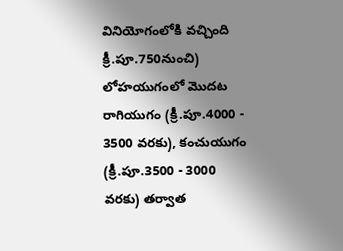వినియోగంలోకి వచ్చింది క్రీ.పూ.750నుంచి)
లోహయుగంలో మొదట రాగియుగం (క్రీ.పూ.4000 - 3500 వరకు), కంచుయుగం (క్రీ.పూ.3500 - 3000 వరకు) తర్వాత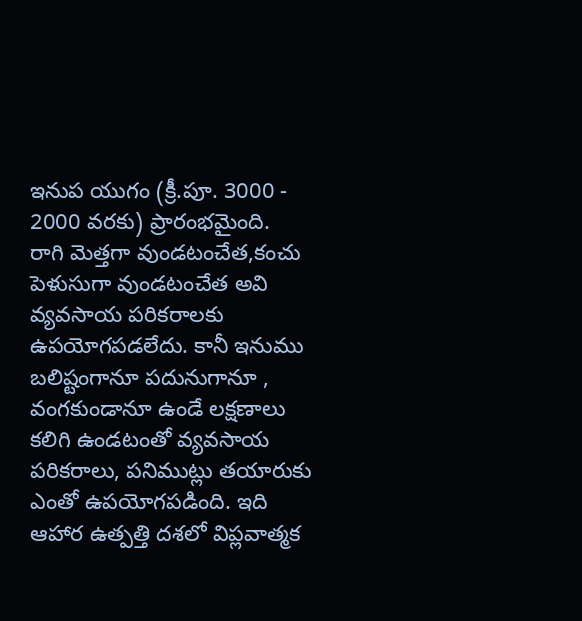ఇనుప యుగం (క్రీ.పూ. 3000 - 2000 వరకు) ప్రారంభమైంది.
రాగి మెత్తగా వుండటంచేత,కంచు పెళుసుగా వుండటంచేత అవి వ్యవసాయ పరికరాలకు ఉపయోగపడలేదు. కానీ ఇనుము బలిష్టంగానూ పదునుగానూ , వంగకుండానూ ఉండే లక్షణాలు కలిగి ఉండటంతో వ్యవసాయ పరికరాలు, పనిముట్లు తయారుకు ఎంతో ఉపయోగపడింది. ఇది ఆహార ఉత్పత్తి దశలో విప్లవాత్మక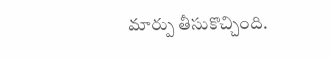మార్పు తీసుకొచ్చింది.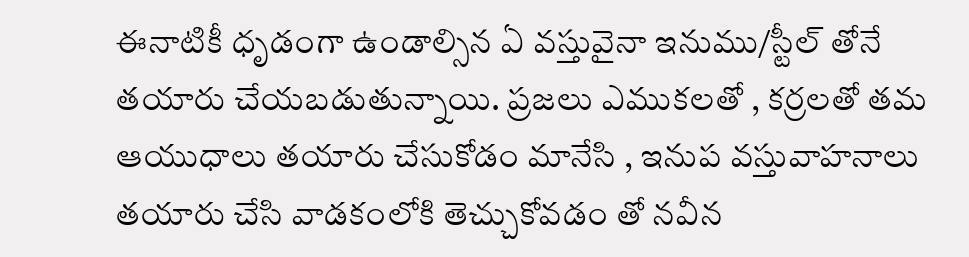ఈనాటికీ ధృడంగా ఉండాల్సిన ఏ వస్తువైనా ఇనుము/స్టీల్ తోనే తయారు చేయబడుతున్నాయి. ప్రజలు ఎముకలతో , కర్రలతో తమ ఆయుధాలు తయారు చేసుకోడం మానేసి , ఇనుప వస్తువాహనాలు తయారు చేసి వాడకంలోకి తెచ్చుకోవడం తో నవీన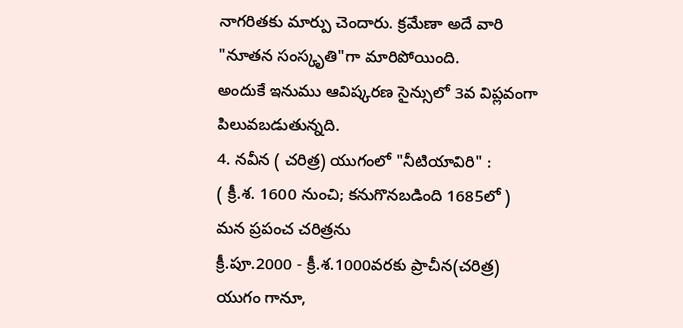నాగరితకు మార్పు చెందారు. క్రమేణా అదే వారి "నూతన సంస్కృతి"గా మారిపోయింది.
అందుకే ఇనుము ఆవిష్కరణ సైన్సులో 3వ విప్లవంగా పిలువబడుతున్నది.
4. నవీన ( చరిత్ర) యుగంలో "నీటియావిరి" :
( క్రీ.శ. 1600 నుంచి; కనుగొనబడింది 1685లో )
మన ప్రపంచ చరిత్రను
క్రీ.పూ.2000 - క్రీ.శ.1000వరకు ప్రాచీన(చరిత్ర) యుగం గానూ,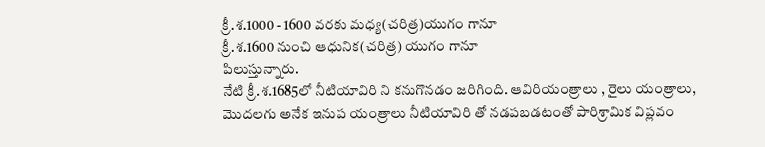క్రీ.శ.1000 - 1600 వరకు మధ్య(చరిత్ర)యుగం గానూ
క్రీ.శ.1600 నుంచి ఆధునిక(చరిత్ర) యుగం గానూ
పిలుస్తున్నారు.
నేటి క్రీ.శ.1685లో నీటియావిరి ని కనుగొనడం జరిగింది. ఆవిరియంత్రాలు , రైలు యంత్రాలు, మొదలగు అనేక ఇనుప యంత్రాలు నీటియావిరి తో నడపబడటంతో పారిశ్రామిక విప్లవం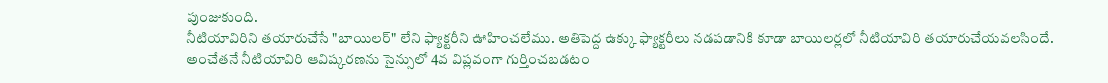పుంజుకుంది.
నీటియావిరిని తయారుచేసే "బాయిలర్" లేని ఫ్యాక్టరీని ఊహించలేము. అతిపెద్ద ఉక్కు ఫ్యాక్టరీలు నడపడానికి కూడా బాయిలర్లలో నీటియావిరి తయారుచేయవలసిందే.
అంచేతనే నీటియావిరి ఆవిష్కరణను సైన్సులో 4వ విప్లవంగా గుర్తించబడటం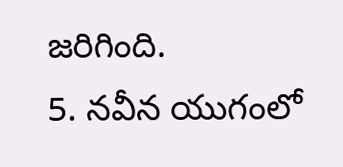జరిగింది.
5. నవీన యుగంలో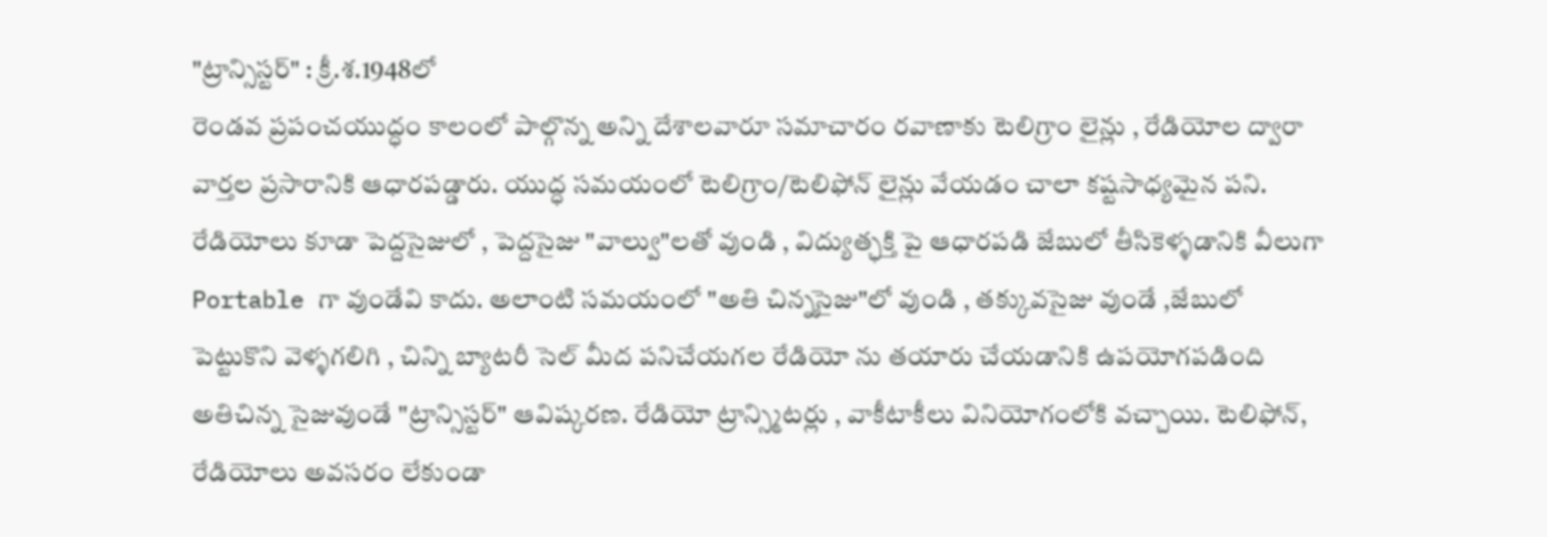"ట్రాన్సిస్టర్" : క్రీ.శ.1948లో
రెండవ ప్రపంచయుద్ధం కాలంలో పాల్గొన్న అన్ని దేశాలవారూ సమాచారం రవాణాకు టెలిగ్రాం లైన్లు , రేడియోల ద్వారా వార్తల ప్రసారానికి ఆధారపడ్డారు. యుద్ధ సమయంలో టెలిగ్రాం/టెలిఫోన్ లైన్లు వేయడం చాలా కష్టసాధ్యమైన పని. రేడియోలు కూడా పెద్దసైజులో , పెద్దసైజు "వాల్వు"లతో వుండి , విద్యుత్ఛక్తి పై ఆధారపడి జేబులో తీసికెళ్ళడానికి వీలుగా Portable గా వుండేవి కాదు. అలాంటి సమయంలో "అతి చిన్నసైజు"లో వుండి , తక్కువసైజు వుండే ,జేబులో పెట్టుకొని వెళ్ళగలిగి , చిన్ని బ్యాటరీ సెల్ మీద పనిచేయగల రేడియో ను తయారు చేయడానికి ఉపయోగపడింది అతిచిన్న సైజువుండే "ట్రాన్సిస్టర్" ఆవిష్కరణ. రేడియో ట్రాన్స్మిటర్లు , వాకీటాకీలు వినియోగంలోకి వచ్చాయి. టెలిఫోన్, రేడియోలు అవసరం లేకుండా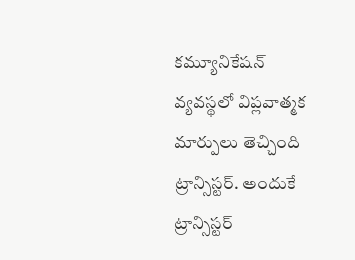కమ్యూనికేషన్ వ్యవస్థలో విప్లవాత్మక మార్పులు తెచ్చింది ట్రాన్సిస్టర్. అందుకే ట్రాన్సిస్టర్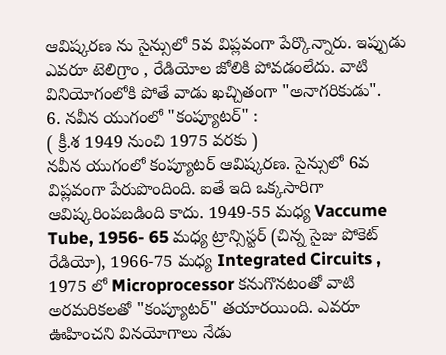ఆవిష్కరణ ను సైన్సులో 5వ విప్లవంగా పేర్కొన్నారు. ఇప్పుడు ఎవరూ టెలిగ్రాం , రేడియోల జోలికి పోవడంలేదు. వాటి వినియోగంలోకి పోతే వాడు ఖచ్చితంగా "అనాగరికుడు".
6. నవీన యుగంలో "కంప్యూటర్" :
( క్రీ.శ 1949 నుంచి 1975 వరకు )
నవీన యుగంలో కంప్యూటర్ ఆవిష్కరణ. సైన్సులో 6వ విప్లవంగా పేరుపొందింది. ఐతే ఇది ఒక్కసారిగా ఆవిష్కరింపబడింది కాదు. 1949-55 మధ్య Vaccume Tube, 1956- 65 మధ్య ట్రాన్సిస్టర్ (చిన్న సైజు పోకెట్ రేడియో), 1966-75 మధ్య Integrated Circuits , 1975 లో Microprocessor కనుగొనటంతో వాటి అరమరికలతో "కంప్యూటర్" తయారయింది. ఎవరూ ఊహించని వినయోగాలు నేడు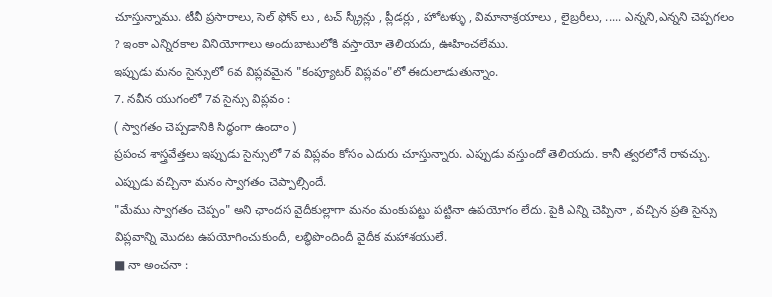చూస్తున్నాము. టీవీ ప్రసారాలు, సెల్ ఫోన్ లు , టచ్ స్క్రీన్లు , ప్లీడర్లు , హోటళ్ళు , విమానాశ్రయాలు , లైబ్రరీలు, ..... ఎన్నని,ఎన్నని చెప్పగలం ? ఇంకా ఎన్నిరకాల వినియోగాలు అందుబాటులోకి వస్తాయో తెలియదు, ఊహించలేము.
ఇప్పుడు మనం సైన్సులో 6వ విప్లవమైన "కంప్యూటర్ విప్లవం"లో ఈదులాడుతున్నాం.
7. నవీన యుగంలో 7వ సైన్సు విప్లవం :
( స్వాగతం చెప్పడానికి సిద్ధంగా ఉందాం )
ప్రపంచ శాస్త్రవేత్తలు ఇప్పుడు సైన్సులో 7వ విప్లవం కోసం ఎదురు చూస్తున్నారు. ఎప్పుడు వస్తుందో తెలియదు. కానీ త్వరలోనే రావచ్చు. ఎప్పుడు వచ్చినా మనం స్వాగతం చెప్పాల్సిందే.
"మేము స్వాగతం చెప్పం" అని ఛాందస వైదీకుల్లాగా మనం మంకుపట్టు పట్టినా ఉపయోగం లేదు. పైకి ఎన్ని చెప్పినా , వచ్చిన ప్రతి సైన్సు విప్లవాన్ని మొదట ఉపయోగించుకుందీ, లబ్ధిపొందిందీ వైదీక మహాశయులే.
■ నా అంచనా :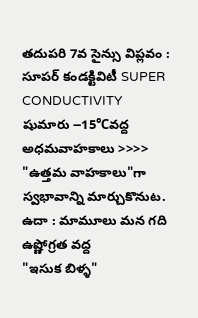తదుపరి 7వ సైన్సు విప్లవం :
సూపర్ కండక్టివిటీ SUPER CONDUCTIVITY
షుమారు ౼15℃వద్ద అధమవాహకాలు >>>> "ఉత్తమ వాహకాలు"గా స్వభావాన్ని మార్చుకొనుట.
ఉదా : మామూలు మన గది ఉష్ణోగ్రత వద్ద
"ఇసుక బిళ్ళ"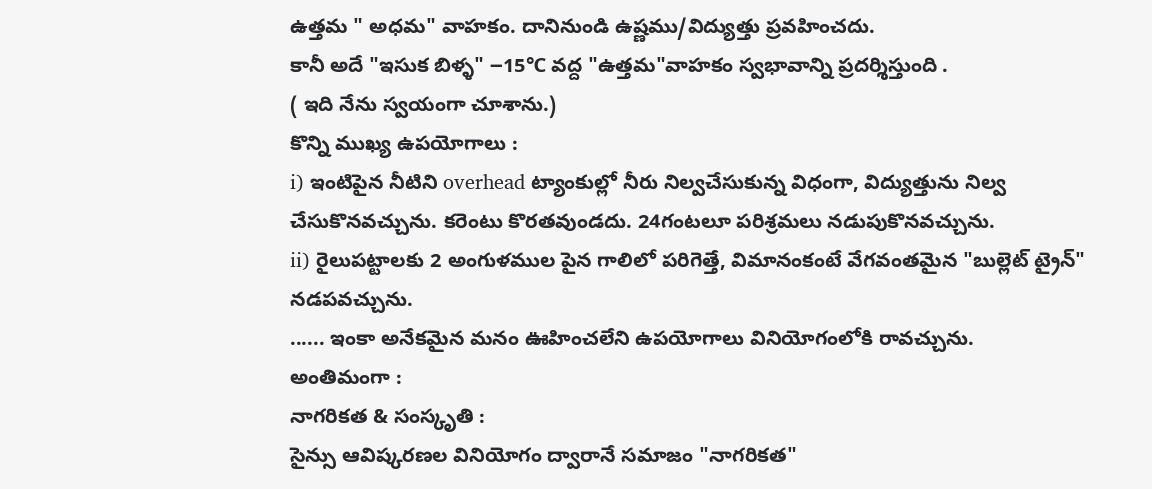ఉత్తమ " అధమ" వాహకం. దానినుండి ఉష్ణము/విద్యుత్తు ప్రవహించదు.
కానీ అదే "ఇసుక బిళ్ళ" ౼15℃ వద్ద "ఉత్తమ"వాహకం స్వభావాన్ని ప్రదర్శిస్తుంది .
( ఇది నేను స్వయంగా చూశాను.)
కొన్ని ముఖ్య ఉపయోగాలు :
i) ఇంటిపైన నీటిని overhead ట్యాంకుల్లో నీరు నిల్వచేసుకున్న విధంగా, విద్యుత్తును నిల్వ చేసుకొనవచ్చును. కరెంటు కొరతవుండదు. 24గంటలూ పరిశ్రమలు నడుపుకొనవచ్చును.
ii) రైలుపట్టాలకు 2 అంగుళముల పైన గాలిలో పరిగెత్తే, విమానంకంటే వేగవంతమైన "బుల్లెట్ ట్రైన్" నడపవచ్చును.
...... ఇంకా అనేకమైన మనం ఊహించలేని ఉపయోగాలు వినియోగంలోకి రావచ్చును.
అంతిమంగా :
నాగరికత & సంస్కృతి :
సైన్సు ఆవిష్కరణల వినియోగం ద్వారానే సమాజం "నాగరికత"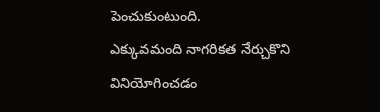పెంచుకుంటుంది.
ఎక్కువమంది నాగరికత నేర్చుకొని వినియోగించడం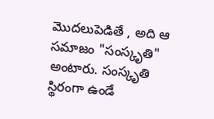మొదలుపెడితే , అది ఆ సమాజం "సంస్కృతి" అంటారు. సంస్కృతి స్థిరంగా ఉండే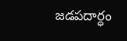జడపదార్ధం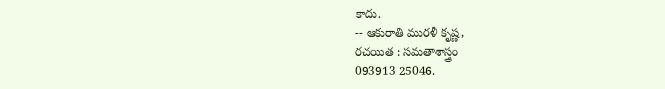కాదు.
-- ఆకురాతి మురళీ కృష్ణ,
రచయిత : సమతాశాస్త్రం
093913 25046.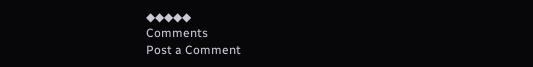◆◆◆◆◆
Comments
Post a Comment